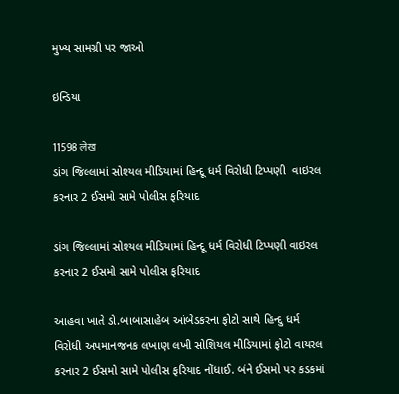મુખ્ય સામગ્રી પર જાઓ

ઇન્ડિયા

11598 लेख
ડાંગ જિલ્લામાં સોશ્યલ મીડિયામાં હિન્દૂ ધર્મ વિરોધી ટિપ્પણી  વાઇરલ કરનાર 2 ઈસમો સામે પોલીસ ફરિયાદ

ડાંગ જિલ્લામાં સોશ્યલ મીડિયામાં હિન્દૂ ધર્મ વિરોધી ટિપ્પણી વાઇરલ કરનાર 2 ઈસમો સામે પોલીસ ફરિયાદ

આહવા ખાતે ડો.બાબાસાહેબ આંબેડકરના ફોટો સાથે હિન્દુ ધર્મ વિરોધી અપમાનજનક લખાણ લખી સોશિયલ મીડિયામાં ફોટો વાયરલ કરનાર 2 ઈસમો સામે પોલીસ ફરિયાદ નોંધાઈ. બંને ઈસમો પર કડકમાં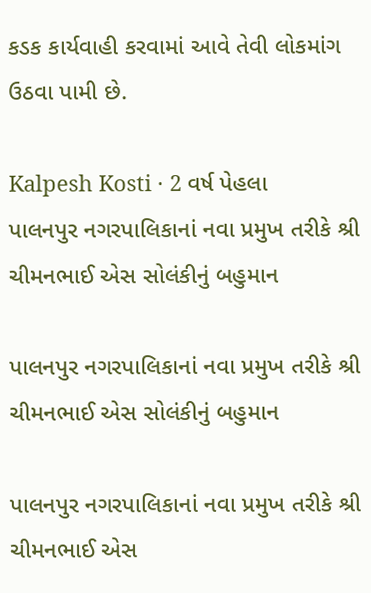કડક કાર્યવાહી કરવામાં આવે તેવી લોકમાંગ ઉઠવા પામી છે.

Kalpesh Kosti · 2 વર્ષ પેહલા
પાલનપુર નગરપાલિકાનાં નવા પ્રમુખ તરીકે શ્રી ચીમનભાઈ એસ સોલંકીનું બહુમાન

પાલનપુર નગરપાલિકાનાં નવા પ્રમુખ તરીકે શ્રી ચીમનભાઈ એસ સોલંકીનું બહુમાન

પાલનપુર નગરપાલિકાનાં નવા પ્રમુખ તરીકે શ્રી ચીમનભાઈ એસ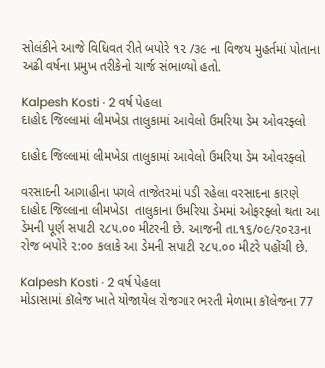સોલંકીને આજે વિધિવત રીતે બપોરે ૧૨ /૩૯ ના વિજય મુહર્તમાં પોતાના અઢી વર્ષના પ્રમુખ તરીકેનો ચાર્જ સંભાળ્યો હતો.

Kalpesh Kosti · 2 વર્ષ પેહલા
દાહોદ જિલ્લામાં લીમખેડા તાલુકામાં આવેલો ઉમરિયા ડેમ ઓવરફ્લો

દાહોદ જિલ્લામાં લીમખેડા તાલુકામાં આવેલો ઉમરિયા ડેમ ઓવરફ્લો

વરસાદની આગાહીના પગલે તાજેતરમાં પડી રહેલા વરસાદના કારણે દાહોદ જિલ્લાના લીમખેડા  તાલુકાના ઉમરિયા ડેમમાં ઓફરફ્લો થતા આ ડેમની પૂર્ણ સપાટી ૨૮૫.૦૦ મીટરની છે. આજની તા.૧૬/૦૯/૨૦૨૩ના રોજ બપોરે ૨:૦૦ કલાકે આ ડેમની સપાટી ૨૮૫.૦૦ મીટરે પહોંચી છે.

Kalpesh Kosti · 2 વર્ષ પેહલા
મોડાસામાં કૉલેજ ખાતે યોજાયેલ રોજગાર ભરતી મેળામા કૉલેજના 77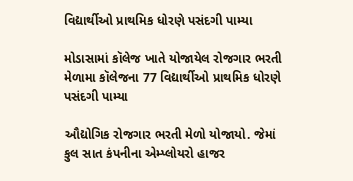વિદ્યાર્થીઓ પ્રાથમિક ધોરણે પસંદગી પામ્યા

મોડાસામાં કૉલેજ ખાતે યોજાયેલ રોજગાર ભરતી મેળામા કૉલેજના 77 વિદ્યાર્થીઓ પ્રાથમિક ધોરણે પસંદગી પામ્યા

ઔદ્યોગિક રોજગાર ભરતી મેળો યોજાયો. જેમાં કુલ સાત કંપનીના એમ્પ્લોયરો હાજર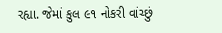રહ્યા. જેમાં કુલ ૯૧ નોકરી વાંચ્છું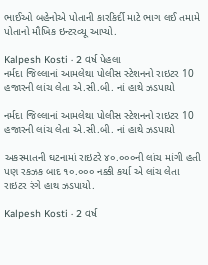ભાઈઓ બહેનોએ પોતાની કારકિર્દી માટે ભાગ લઈ તમામે પોતાનો મૌખિક ઇન્ટરવ્યૂ આપ્યો.

Kalpesh Kosti · 2 વર્ષ પેહલા
નર્મદા જિલ્લાનાં આમલેથા પોલીસ સ્ટેશનનો રાઇટર 10 હજારની લાંચ લેતા એ.સી.બી. નાં હાથે ઝડપાયો

નર્મદા જિલ્લાનાં આમલેથા પોલીસ સ્ટેશનનો રાઇટર 10 હજારની લાંચ લેતા એ.સી.બી. નાં હાથે ઝડપાયો

અકસ્માતની ઘટનામાં રાઇટરે ૪૦.૦૦૦ની લાંચ માંગી હતી પણ રકઝક બાદ ૧૦.૦૦૦ નક્કી કર્યા એ લાંચ લેતા રાઇટર રંગે હાથ ઝડપાયો.

Kalpesh Kosti · 2 વર્ષ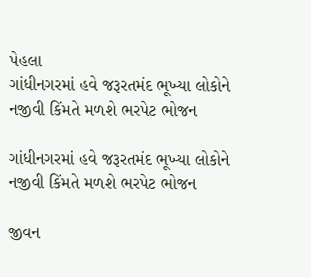પેહલા
ગાંધીનગરમાં હવે જરૂરતમંદ ભૂખ્યા લોકોને નજીવી કિંમતે મળશે ભરપેટ ભોજન

ગાંધીનગરમાં હવે જરૂરતમંદ ભૂખ્યા લોકોને નજીવી કિંમતે મળશે ભરપેટ ભોજન

જીવન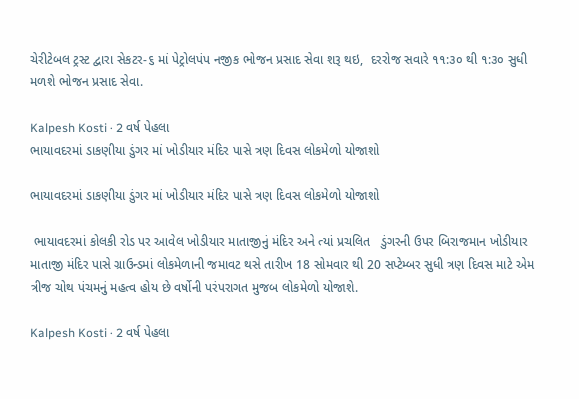ચેરીટેબલ ટ્રસ્ટ દ્વારા સેકટર-૬ માં પેટ્રોલપંપ નજીક ભોજન પ્રસાદ સેવા શરૂ થઇ,  દરરોજ સવારે ૧૧:૩૦ થી ૧:૩૦ સુધી મળશે ભોજન પ્રસાદ સેવા.

Kalpesh Kosti · 2 વર્ષ પેહલા
ભાયાવદરમાં ડાકણીયા ડુંગર માં ખોડીયાર મંદિર પાસે ત્રણ દિવસ લોકમેળો યોજાશો

ભાયાવદરમાં ડાકણીયા ડુંગર માં ખોડીયાર મંદિર પાસે ત્રણ દિવસ લોકમેળો યોજાશો

 ભાયાવદરમાં કોલકી રોડ પર આવેલ ખોડીયાર માતાજીનું મંદિર અને ત્યાં પ્રચલિત   ડુંગરની ઉપર બિરાજમાન ખોડીયાર માતાજી મંદિર પાસે ગ્રાઉન્ડમાં લોકમેળાની જમાવટ થસે તારીખ 18 સોમવાર થી 20 સપ્ટેમ્બર સુધી ત્રણ દિવસ માટે એમ ત્રીજ ચોથ પંચમનું મહત્વ હોય છે ‍વર્ષોની પરંપરાગત મુજબ લોકમેળો યોજાશે.

Kalpesh Kosti · 2 વર્ષ પેહલા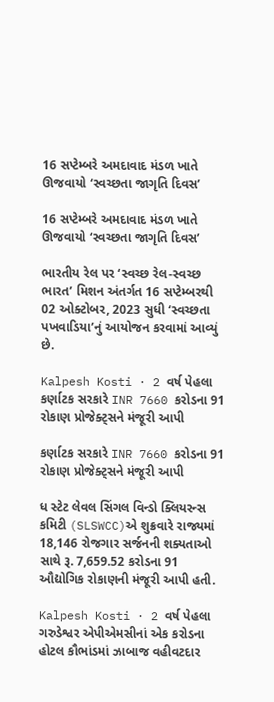16 સપ્ટેમ્બરે અમદાવાદ મંડળ ખાતે ઊજવાયો ‘સ્વચ્છતા જાગૃતિ દિવસ’

16 સપ્ટેમ્બરે અમદાવાદ મંડળ ખાતે ઊજવાયો ‘સ્વચ્છતા જાગૃતિ દિવસ’

ભારતીય રેલ પર ‘સ્વચ્છ રેલ-સ્વચ્છ ભારત’ મિશન અંતર્ગત 16 સપ્ટેમ્બરથી 02 ઓક્ટોબર, 2023 સુધી ‘સ્વચ્છતા પખવાડિયા’નું આયોજન કરવામાં આવ્યું છે.

Kalpesh Kosti · 2 વર્ષ પેહલા
કર્ણાટક સરકારે INR 7660 કરોડના 91 રોકાણ પ્રોજેક્ટ્સને મંજૂરી આપી

કર્ણાટક સરકારે INR 7660 કરોડના 91 રોકાણ પ્રોજેક્ટ્સને મંજૂરી આપી

ધ સ્ટેટ લેવલ સિંગલ વિન્ડો ક્લિયરન્સ કમિટી (SLSWCC)એ શુક્રવારે રાજ્યમાં 18,146 રોજગાર સર્જનની શક્યતાઓ સાથે રૂ. 7,659.52 કરોડના 91 ઔદ્યોગિક રોકાણની મંજૂરી આપી હતી.

Kalpesh Kosti · 2 વર્ષ પેહલા
ગરુડેશ્વર એપીએમસીનાં એક કરોડના હોટલ કૌભાંડમાં ઝાબાજ વહીવટદાર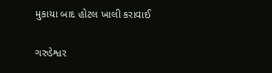મુકાયા બાદ હોટલ ખાલી કરાવાઈ

ગરુડેશ્વર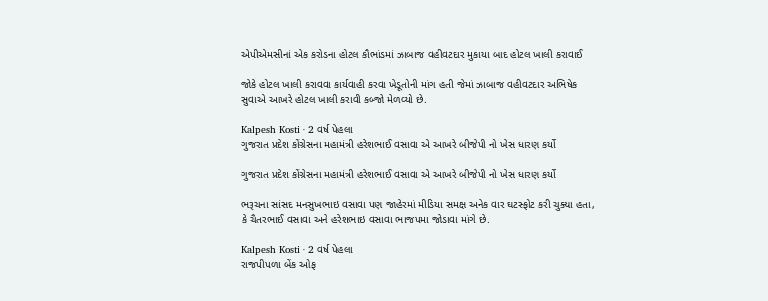એપીએમસીનાં એક કરોડના હોટલ કૌભાંડમાં ઝાબાજ વહીવટદાર મુકાયા બાદ હોટલ ખાલી કરાવાઈ

જોકે હોટલ ખાલી કરાવવા કાર્યવાહી કરવા ખેડૂતોની માંગ હતી જેમાં ઝાબાજ વહીવટદાર અભિષેક સુવાએ આખરે હોટલ ખાલી કરાવી કબ્જો મેળવ્યો છે.

Kalpesh Kosti · 2 વર્ષ પેહલા
ગુજરાત પ્રદેશ કોંગ્રેસના મહામંત્રી હરેશભાઈ વસાવા એ આખરે બીજેપી નો ખેસ ધારણ કર્યો

ગુજરાત પ્રદેશ કોંગ્રેસના મહામંત્રી હરેશભાઈ વસાવા એ આખરે બીજેપી નો ખેસ ધારણ કર્યો

ભરૂચના સાંસદ મનસુખભાઇ વસાવા પણ જાહેરમાં મીડિયા સમક્ષ અનેક વાર ઘટસ્ફોટ કરી ચુક્યા હતા, કે ચૈતરભાઈ વસાવા અને હરેશભાઇ વસાવા ભાજપમા જોડાવા માંગે છે.

Kalpesh Kosti · 2 વર્ષ પેહલા
રાજપીપળા બેંક ઓફ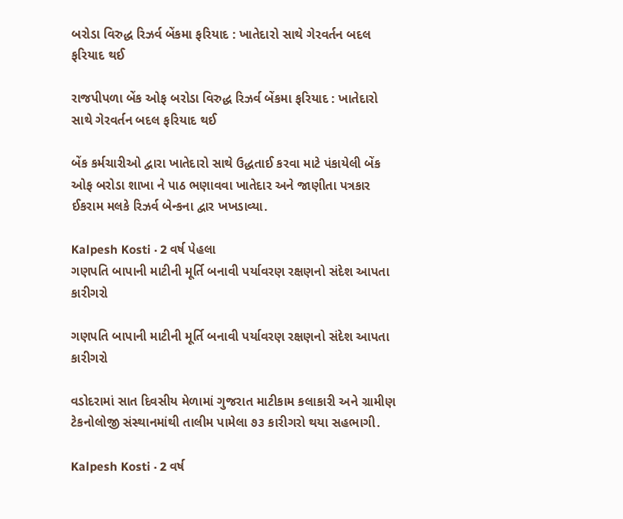બરોડા વિરુદ્ધ રિઝર્વ બેંકમા ફરિયાદ : ખાતેદારો સાથે ગેરવર્તન બદલ ફરિયાદ થઈ

રાજપીપળા બેંક ઓફ બરોડા વિરુદ્ધ રિઝર્વ બેંકમા ફરિયાદ : ખાતેદારો સાથે ગેરવર્તન બદલ ફરિયાદ થઈ

બેંક કર્મચારીઓ દ્વારા ખાતેદારો સાથે ઉદ્ધતાઈ કરવા માટે પંકાયેલી બેંક ઓફ બરોડા શાખા ને પાઠ ભણાવવા ખાતેદાર અને જાણીતા પત્રકાર ઈકરામ મલકે રિઝર્વ બેન્કના દ્વાર ખખડાવ્યા.

Kalpesh Kosti · 2 વર્ષ પેહલા
ગણપતિ બાપાની માટીની મૂર્તિ બનાવી પર્યાવરણ રક્ષણનો સંદેશ આપતા કારીગરો

ગણપતિ બાપાની માટીની મૂર્તિ બનાવી પર્યાવરણ રક્ષણનો સંદેશ આપતા કારીગરો

વડોદરામાં સાત દિવસીય મેળામાં ગુજરાત માટીકામ કલાકારી અને ગ્રામીણ ટેકનોલોજી સંસ્થાનમાંથી તાલીમ પામેલા ૭૩ કારીગરો થયા સહભાગી.

Kalpesh Kosti · 2 વર્ષ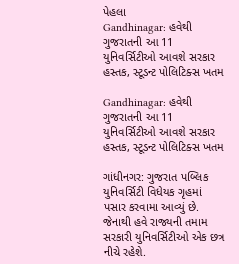પેહલા
Gandhinagar: હવેથી ગુજરાતની આ 11 યુનિવર્સિટીઓ આવશે સરકાર હસ્તક, સ્ટૂડન્ટ પોલિટિક્સ ખતમ

Gandhinagar: હવેથી ગુજરાતની આ 11 યુનિવર્સિટીઓ આવશે સરકાર હસ્તક, સ્ટૂડન્ટ પોલિટિક્સ ખતમ

ગાંધીનગર: ગુજરાત પબ્લિક યુનિવર્સિટી વિધેયક ગૃહમાં પસાર કરવામા આવ્યું છે. જેનાથી હવે રાજ્યની તમામ સરકારી યુનિવર્સિટીઓ એક છત્ર નીચે રહેશે.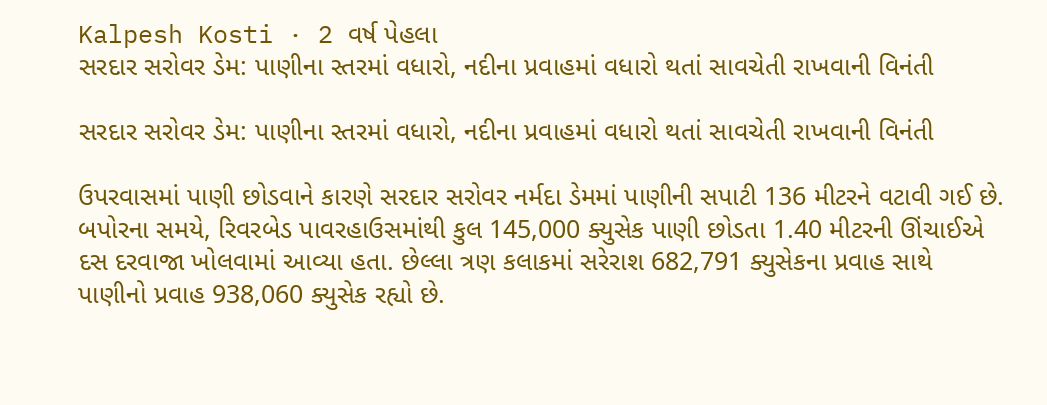Kalpesh Kosti · 2 વર્ષ પેહલા
સરદાર સરોવર ડેમ: પાણીના સ્તરમાં વધારો, નદીના પ્રવાહમાં વધારો થતાં સાવચેતી રાખવાની વિનંતી

સરદાર સરોવર ડેમ: પાણીના સ્તરમાં વધારો, નદીના પ્રવાહમાં વધારો થતાં સાવચેતી રાખવાની વિનંતી

ઉપરવાસમાં પાણી છોડવાને કારણે સરદાર સરોવર નર્મદા ડેમમાં પાણીની સપાટી 136 મીટરને વટાવી ગઈ છે. બપોરના સમયે, રિવરબેડ પાવરહાઉસમાંથી કુલ 145,000 ક્યુસેક પાણી છોડતા 1.40 મીટરની ઊંચાઈએ દસ દરવાજા ખોલવામાં આવ્યા હતા. છેલ્લા ત્રણ કલાકમાં સરેરાશ 682,791 ક્યુસેકના પ્રવાહ સાથે પાણીનો પ્રવાહ 938,060 ક્યુસેક રહ્યો છે.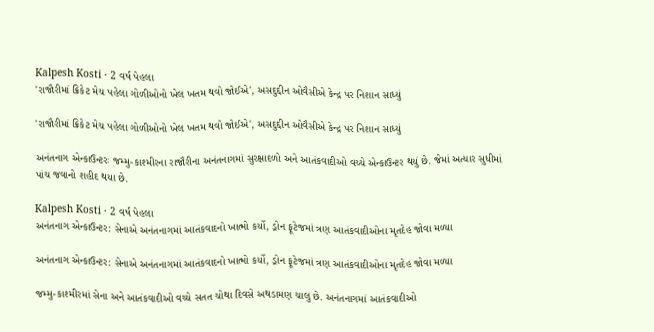Kalpesh Kosti · 2 વર્ષ પેહલા
'રાજૌરીમાં ક્રિકેટ મેચ પહેલા ગોળીઓનો ખેલ ખતમ થવો જોઈએ', અસદુદ્દીન ઓવૈસીએ કેન્દ્ર પર નિશાન સાધ્યું

'રાજૌરીમાં ક્રિકેટ મેચ પહેલા ગોળીઓનો ખેલ ખતમ થવો જોઈએ', અસદુદ્દીન ઓવૈસીએ કેન્દ્ર પર નિશાન સાધ્યું

અનંતનાગ એન્કાઉન્ટરઃ જમ્મુ-કાશ્મીરના રાજૌરીના અનંતનાગમાં સુરક્ષાદળો અને આતંકવાદીઓ વચ્ચે એન્કાઉન્ટર થયું છે. જેમાં અત્યાર સુધીમાં પાંચ જવાનો શહીદ થયા છે.

Kalpesh Kosti · 2 વર્ષ પેહલા
અનંતનાગ એન્કાઉન્ટર: સેનાએ અનંતનાગમાં આતંકવાદનો ખાત્મો કર્યો, ડ્રોન ફૂટેજમાં ત્રણ આતંકવાદીઓના મૃતદેહ જોવા મળ્યા

અનંતનાગ એન્કાઉન્ટર: સેનાએ અનંતનાગમાં આતંકવાદનો ખાત્મો કર્યો, ડ્રોન ફૂટેજમાં ત્રણ આતંકવાદીઓના મૃતદેહ જોવા મળ્યા

જમ્મુ-કાશ્મીરમાં સેના અને આતંકવાદીઓ વચ્ચે સતત ચોથા દિવસે અથડામણ ચાલુ છે. અનંતનાગમાં આતંકવાદીઓ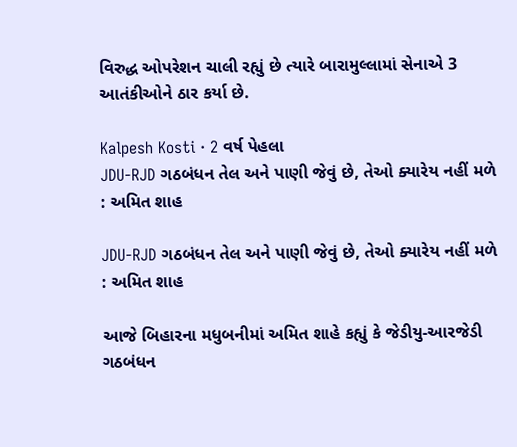વિરુદ્ધ ઓપરેશન ચાલી રહ્યું છે ત્યારે બારામુલ્લામાં સેનાએ 3 આતંકીઓને ઠાર કર્યા છે.

Kalpesh Kosti · 2 વર્ષ પેહલા
JDU-RJD ગઠબંધન તેલ અને પાણી જેવું છે, તેઓ ક્યારેય નહીં મળે : અમિત શાહ

JDU-RJD ગઠબંધન તેલ અને પાણી જેવું છે, તેઓ ક્યારેય નહીં મળે : અમિત શાહ

આજે બિહારના મધુબનીમાં અમિત શાહે કહ્યું કે જેડીયુ-આરજેડી ગઠબંધન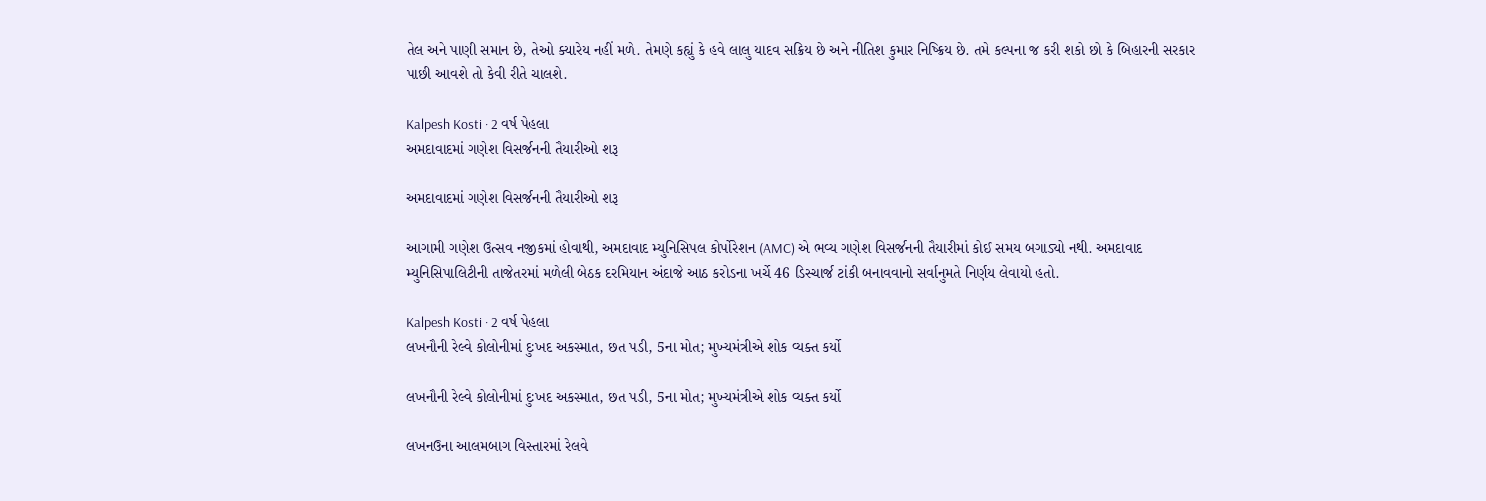તેલ અને પાણી સમાન છે, તેઓ ક્યારેય નહીં મળે. તેમણે કહ્યું કે હવે લાલુ યાદવ સક્રિય છે અને નીતિશ કુમાર નિષ્ક્રિય છે. તમે કલ્પના જ કરી શકો છો કે બિહારની સરકાર પાછી આવશે તો કેવી રીતે ચાલશે.

Kalpesh Kosti · 2 વર્ષ પેહલા
અમદાવાદમાં ગણેશ વિસર્જનની તૈયારીઓ શરૂ

અમદાવાદમાં ગણેશ વિસર્જનની તૈયારીઓ શરૂ

આગામી ગણેશ ઉત્સવ નજીકમાં હોવાથી, અમદાવાદ મ્યુનિસિપલ કોર્પોરેશન (AMC) એ ભવ્ય ગણેશ વિસર્જનની તૈયારીમાં કોઈ સમય બગાડ્યો નથી. અમદાવાદ મ્યુનિસિપાલિટીની તાજેતરમાં મળેલી બેઠક દરમિયાન અંદાજે આઠ કરોડના ખર્ચે 46 ડિસ્ચાર્જ ટાંકી બનાવવાનો સર્વાનુમતે નિર્ણય લેવાયો હતો.

Kalpesh Kosti · 2 વર્ષ પેહલા
લખનૌની રેલ્વે કોલોનીમાં દુઃખદ અકસ્માત, છત પડી, 5ના મોત; મુખ્યમંત્રીએ શોક વ્યક્ત કર્યો

લખનૌની રેલ્વે કોલોનીમાં દુઃખદ અકસ્માત, છત પડી, 5ના મોત; મુખ્યમંત્રીએ શોક વ્યક્ત કર્યો

લખનઉના આલમબાગ વિસ્તારમાં રેલવે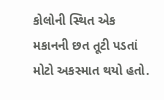કોલોની સ્થિત એક મકાનની છત તૂટી પડતાં મોટો અકસ્માત થયો હતો.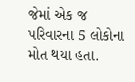જેમાં એક જ પરિવારના 5 લોકોના મોત થયા હતા.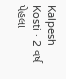Kalpesh Kosti · 2 વર્ષ પેહલા